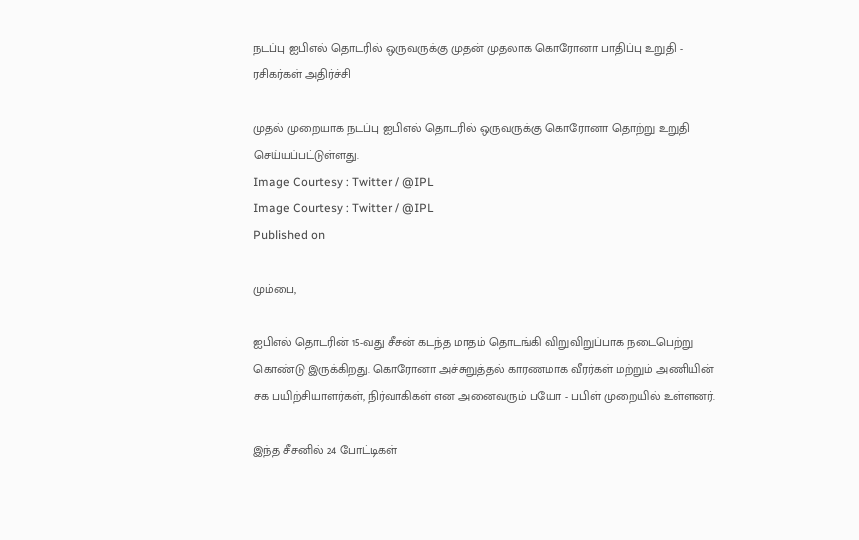நடப்பு ஐபிஎல் தொடரில் ஒருவருக்கு முதன் முதலாக கொரோனா பாதிப்பு உறுதி - ரசிகர்கள் அதிர்ச்சி

முதல் முறையாக நடப்பு ஐபிஎல் தொடரில் ஒருவருக்கு கொரோனா தொற்று உறுதி செய்யப்பட்டுள்ளது.
Image Courtesy : Twitter / @IPL
Image Courtesy : Twitter / @IPL
Published on

மும்பை,

ஐபிஎல் தொடரின் 15-வது சீசன் கடந்த மாதம் தொடங்கி விறுவிறுப்பாக நடைபெற்று கொண்டு இருக்கிறது. கொரோனா அச்சுறுத்தல் காரணமாக வீரர்கள் மற்றும் அணியின் சக பயிற்சியாளர்கள், நிர்வாகிகள் என அனைவரும் பயோ - பபிள் முறையில் உள்ளனர்.

இந்த சீசனில் 24 போட்டிகள்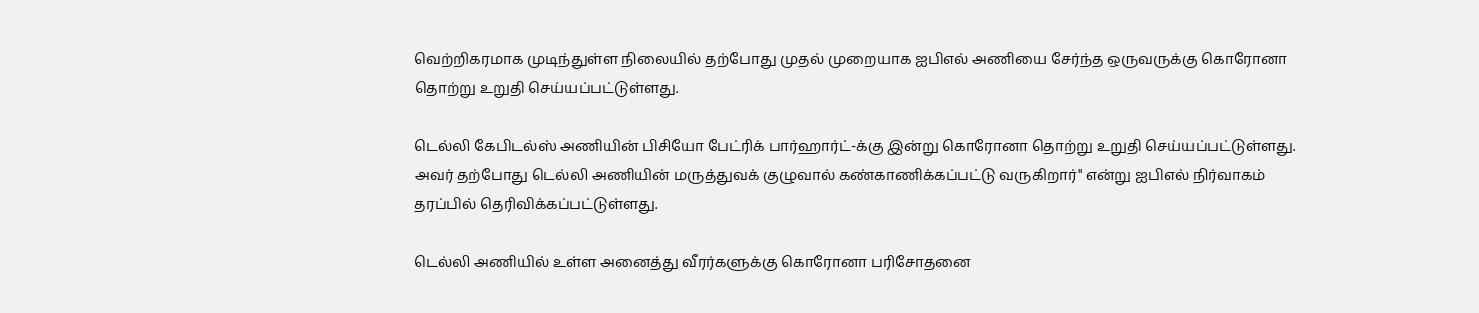வெற்றிகரமாக முடிந்துள்ள நிலையில் தற்போது முதல் முறையாக ஐபிஎல் அணியை சேர்ந்த ஒருவருக்கு கொரோனா தொற்று உறுதி செய்யப்பட்டுள்ளது.

டெல்லி கேபிடல்ஸ் அணியின் பிசியோ பேட்ரிக் பார்ஹார்ட்-க்கு இன்று கொரோனா தொற்று உறுதி செய்யப்பட்டுள்ளது. அவர் தற்போது டெல்லி அணியின் மருத்துவக் குழுவால் கண்காணிக்கப்பட்டு வருகிறார்" என்று ஐபிஎல் நிர்வாகம் தரப்பில் தெரிவிக்கப்பட்டுள்ளது.

டெல்லி அணியில் உள்ள அனைத்து வீரர்களுக்கு கொரோனா பரிசோதனை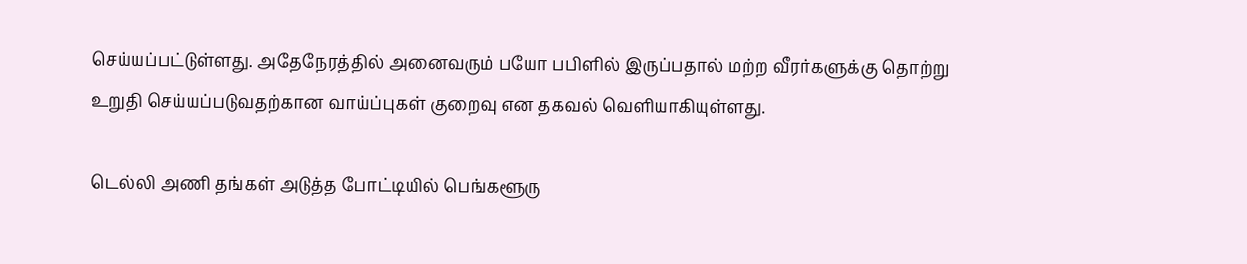செய்யப்பட்டுள்ளது. அதேநேரத்தில் அனைவரும் பயோ பபிளில் இருப்பதால் மற்ற வீரர்களுக்கு தொற்று உறுதி செய்யப்படுவதற்கான வாய்ப்புகள் குறைவு என தகவல் வெளியாகியுள்ளது.

டெல்லி அணி தங்கள் அடுத்த போட்டியில் பெங்களூரு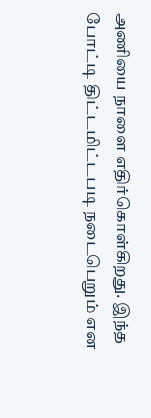அணியை நாளை எதிர்கொள்கிறது. இந்த போட்டி திட்டமிட்டபடி நடைபெறும் என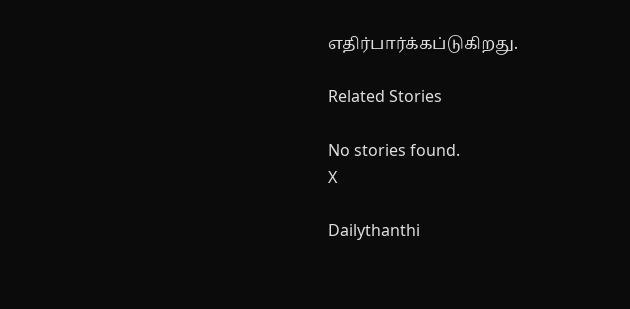எதிர்பார்க்கப்டுகிறது.

Related Stories

No stories found.
X

Dailythanthi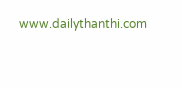www.dailythanthi.com